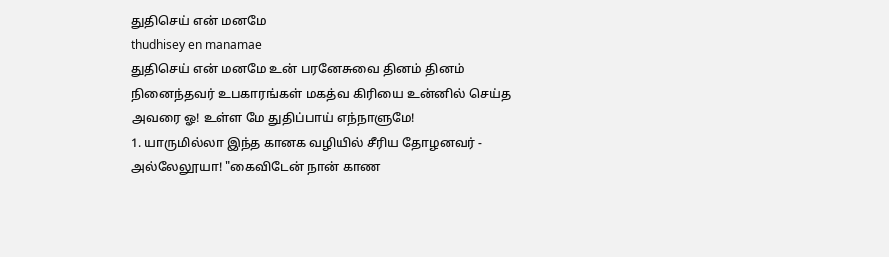துதிசெய் என் மனமே
thudhisey en manamae
துதிசெய் என் மனமே உன் பரனேசுவை தினம் தினம் நினைந்தவர் உபகாரங்கள் மகத்வ கிரியை உன்னில் செய்த அவரை ஓ! உள்ள மே துதிப்பாய் எந்நாளுமே!
1. யாருமில்லா இந்த கானக வழியில் சீரிய தோழனவர் - அல்லேலூயா! "கைவிடேன் நான் காண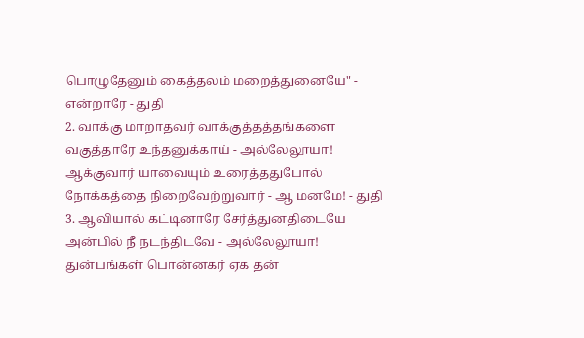பொழுதேனும் கைத்தலம் மறைத்துனையே" - என்றாரே - துதி
2. வாக்கு மாறாதவர் வாக்குத்தத்தங்களை வகுத்தாரே உந்தனுக்காய் - அல்லேலூயா! ஆக்குவார் யாவையும் உரைத்ததுபோல் நோக்கத்தை நிறைவேற்றுவார் - ஆ மனமே! - துதி
3. ஆவியால் கட்டினாரே சேர்த்துனதிடையே அன்பில் நீ நடந்திடவே - அல்லேலூயா! துன்பங்கள் பொன்னகர் ஏக தன்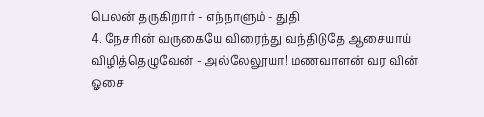பெலன் தருகிறார் - எந்நாளும் - துதி
4. நேசரின் வருகையே விரைந்து வந்திடுதே ஆசையாய் விழித்தெழுவேன் - அல்லேலூயா! மணவாளன் வர வின் ஓசை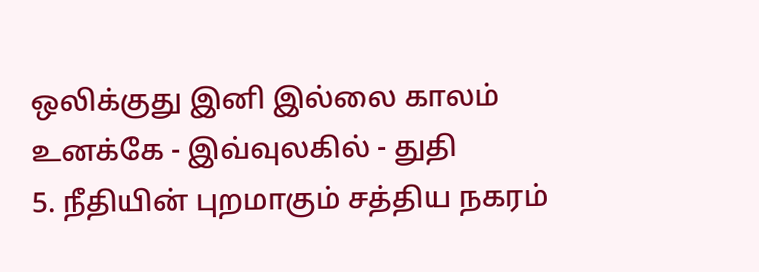ஒலிக்குது இனி இல்லை காலம் உனக்கே - இவ்வுலகில் - துதி
5. நீதியின் புறமாகும் சத்திய நகரம்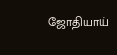ஜோதியாய்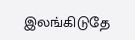இலங்கிடுதே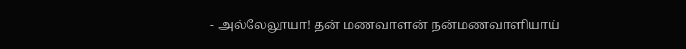- அல்லேலூயா! தன் மணவாளன் நன்மணவாளியாய்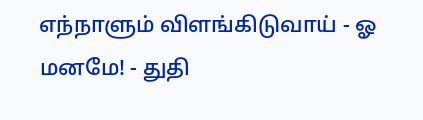எந்நாளும் விளங்கிடுவாய் - ஓ மனமே! - துதி